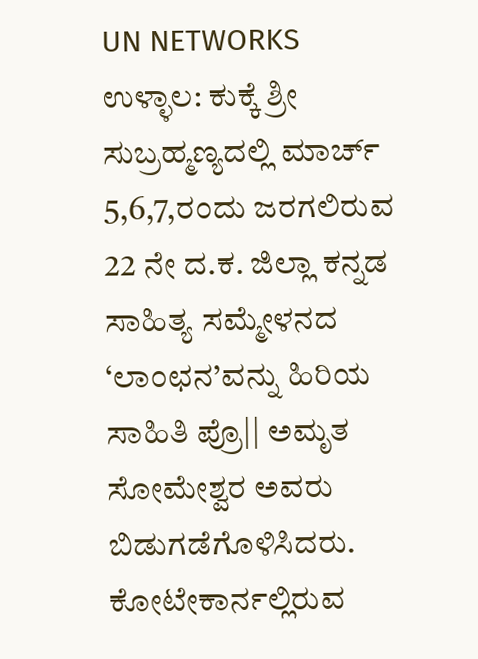UN NETWORKS
ಉಳ್ಳಾಲ: ಕುಕ್ಕೆ ಶ್ರೀ ಸುಬ್ರಹ್ಮಣ್ಯದಲ್ಲಿ ಮಾರ್ಚ್ 5,6,7,ರಂದು ಜರಗಲಿರುವ 22 ನೇ ದ.ಕ. ಜಿಲ್ಲಾ ಕನ್ನಡ ಸಾಹಿತ್ಯ ಸಮ್ಮೇಳನದ ‘ಲಾಂಛನ’ವನ್ನು ಹಿರಿಯ ಸಾಹಿತಿ ಪ್ರೊ|| ಅಮೃತ ಸೋಮೇಶ್ವರ ಅವರು ಬಿಡುಗಡೆಗೊಳಿಸಿದರು. ಕೋಟೇಕಾರ್ನಲ್ಲಿರುವ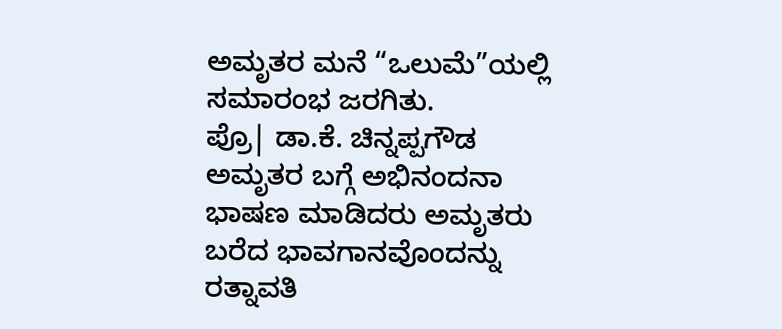ಅಮೃತರ ಮನೆ “ಒಲುಮೆ”ಯಲ್ಲಿ ಸಮಾರಂಭ ಜರಗಿತು.
ಪ್ರೊ| ಡಾ.ಕೆ. ಚಿನ್ನಪ್ಪಗೌಡ ಅಮೃತರ ಬಗ್ಗೆ ಅಭಿನಂದನಾ ಭಾಷಣ ಮಾಡಿದರು ಅಮೃತರು ಬರೆದ ಭಾವಗಾನವೊಂದನ್ನು ರತ್ನಾವತಿ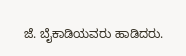ಜೆ. ಬೈಕಾಡಿಯವರು ಹಾಡಿದರು.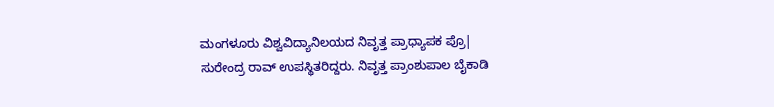ಮಂಗಳೂರು ವಿಶ್ವವಿದ್ಯಾನಿಲಯದ ನಿವೃತ್ತ ಪ್ರಾಧ್ಯಾಪಕ ಪ್ರೊ| ಸುರೇಂದ್ರ ರಾವ್ ಉಪಸ್ಥಿತರಿದ್ದರು. ನಿವೃತ್ತ ಪ್ರಾಂಶುಪಾಲ ಬೈಕಾಡಿ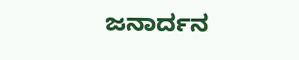ಜನಾರ್ದನ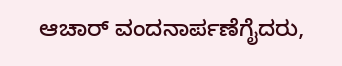ಆಚಾರ್ ವಂದನಾರ್ಪಣೆಗೈದರು,